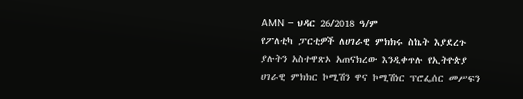AMN – ህዳር 26/2018 ዓ/ም
የፖለቲካ ፓርቲዎች ለሀገራዊ ምክክሩ ስኬት እያደረጉ ያሉትን አስተዋጽኦ አጠናክረው እንዲቀጥሉ የኢትዮጵያ ሀገራዊ ምክክር ኮሚሽን ዋና ኮሚሽነር ፕሮፌሰር መሥፍን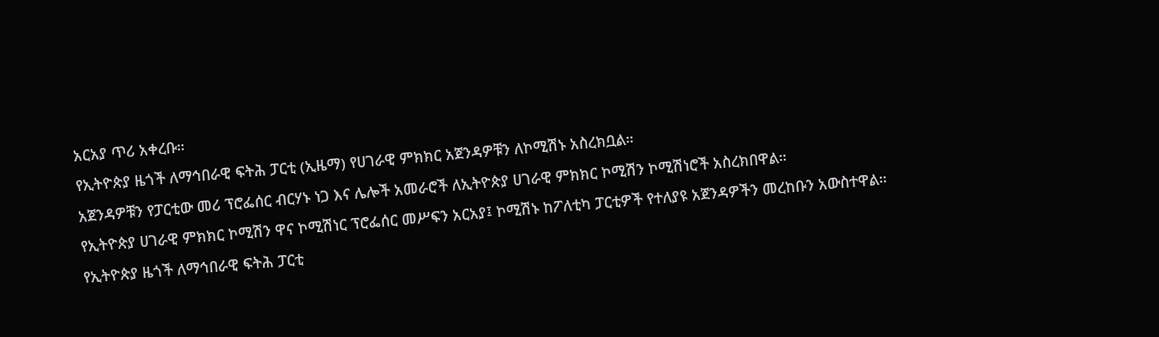አርአያ ጥሪ አቀረቡ።
የኢትዮጵያ ዜጎች ለማኅበራዊ ፍትሕ ፓርቲ (ኢዜማ) የሀገራዊ ምክክር አጀንዳዎቹን ለኮሚሽኑ አስረክቧል።
አጀንዳዎቹን የፓርቲው መሪ ፕሮፌሰር ብርሃኑ ነጋ እና ሌሎች አመራሮች ለኢትዮጵያ ሀገራዊ ምክክር ኮሚሽን ኮሚሽነሮች አስረክበዋል።
የኢትዮጵያ ሀገራዊ ምክክር ኮሚሽን ዋና ኮሚሽነር ፕሮፌሰር መሥፍን አርአያ፤ ኮሚሽኑ ከፖለቲካ ፓርቲዎች የተለያዩ አጀንዳዎችን መረከቡን አውስተዋል።
የኢትዮጵያ ዜጎች ለማኅበራዊ ፍትሕ ፓርቲ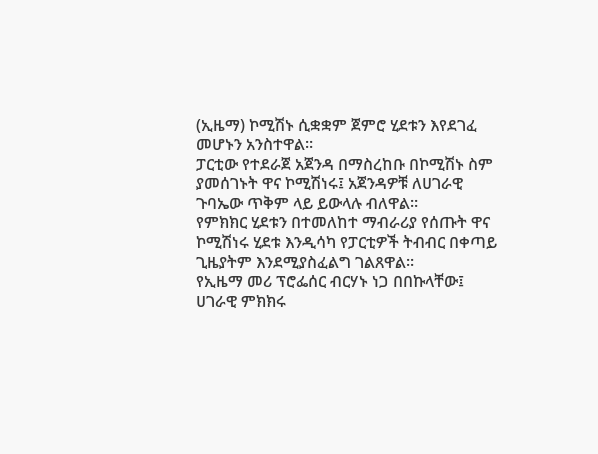(ኢዜማ) ኮሚሽኑ ሲቋቋም ጀምሮ ሂደቱን እየደገፈ መሆኑን አንስተዋል።
ፓርቲው የተደራጀ አጀንዳ በማስረከቡ በኮሚሽኑ ስም ያመሰገኑት ዋና ኮሚሽነሩ፤ አጀንዳዎቹ ለሀገራዊ ጉባኤው ጥቅም ላይ ይውላሉ ብለዋል።
የምክክር ሂደቱን በተመለከተ ማብራሪያ የሰጡት ዋና ኮሚሽነሩ ሂደቱ እንዲሳካ የፓርቲዎች ትብብር በቀጣይ ጊዜያትም እንደሚያስፈልግ ገልጸዋል፡፡
የኢዜማ መሪ ፕሮፌሰር ብርሃኑ ነጋ በበኩላቸው፤ ሀገራዊ ምክክሩ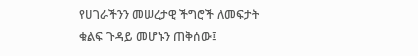የሀገራችንን መሠረታዊ ችግሮች ለመፍታት ቁልፍ ጉዳይ መሆኑን ጠቅሰው፤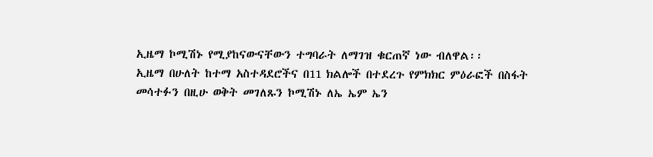ኢዜማ ኮሚሽኑ የሚያከናውናቸውን ተግባራት ለማገዝ ቁርጠኛ ነው ብለዋል፡፡
ኢዜማ በሁለት ከተማ አስተዳደሮችና በ11 ክልሎች በተደረጉ የምክክር ምዕራፎች በስፋት መሳተፉን በዚሁ ወቅት መገለጹን ኮሚሽኑ ለኤ ኤም ኤን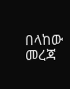በላከው መረጃ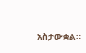አስታውቋል።